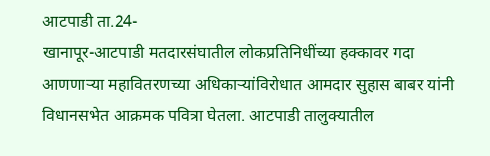आटपाडी ता.24-
खानापूर-आटपाडी मतदारसंघातील लोकप्रतिनिधींच्या हक्कावर गदा आणणाऱ्या महावितरणच्या अधिकाऱ्यांविरोधात आमदार सुहास बाबर यांनी विधानसभेत आक्रमक पवित्रा घेतला. आटपाडी तालुक्यातील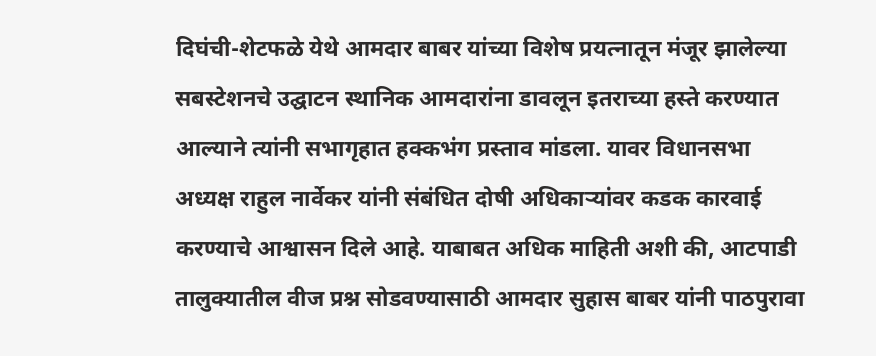दिघंची-शेटफळे येथे आमदार बाबर यांच्या विशेष प्रयत्नातून मंजूर झालेल्या सबस्टेशनचे उद्घाटन स्थानिक आमदारांना डावलून इतराच्या हस्ते करण्यात आल्याने त्यांनी सभागृहात हक्कभंग प्रस्ताव मांडला. यावर विधानसभा अध्यक्ष राहुल नार्वेकर यांनी संबंधित दोषी अधिकाऱ्यांवर कडक कारवाई करण्याचे आश्वासन दिले आहे. याबाबत अधिक माहिती अशी की, आटपाडी तालुक्यातील वीज प्रश्न सोडवण्यासाठी आमदार सुहास बाबर यांनी पाठपुरावा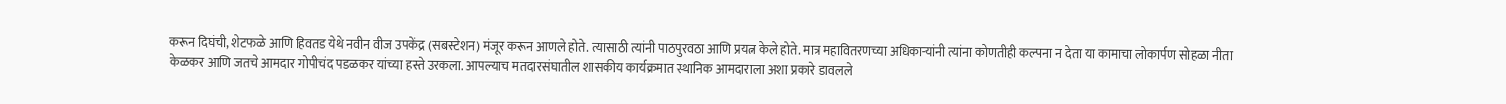करून दिघंची, शेटफळे आणि हिवतड येथे नवीन वीज उपकेंद्र (सबस्टेशन) मंजूर करून आणले होते. त्यासाठी त्यांनी पाठपुरवठा आणि प्रयत्न केले होते. मात्र महावितरणच्या अधिकाऱ्यांनी त्यांना कोणतीही कल्पना न देता या कामाचा लोकार्पण सोहळा नीता केळकर आणि जतचे आमदार गोपीचंद पडळकर यांच्या हस्ते उरकला. आपल्याच मतदारसंघातील शासकीय कार्यक्रमात स्थानिक आमदाराला अशा प्रकारे डावलले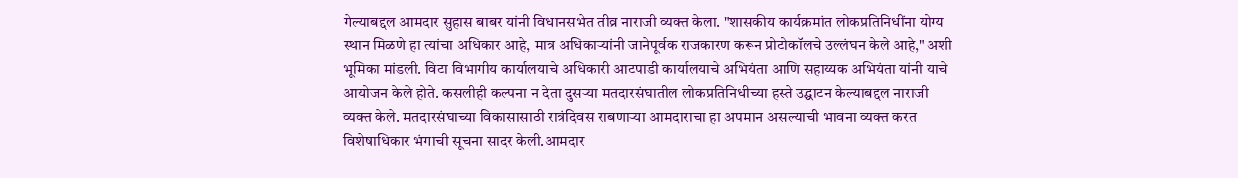गेल्याबद्दल आमदार सुहास बाबर यांनी विधानसभेत तीव्र नाराजी व्यक्त केला. "शासकीय कार्यक्रमांत लोकप्रतिनिधींना योग्य स्थान मिळणे हा त्यांचा अधिकार आहे, मात्र अधिकाऱ्यांनी जानेपूर्वक राजकारण करून प्रोटोकॉलचे उल्लंघन केले आहे," अशी भूमिका मांडली. विटा विभागीय कार्यालयाचे अधिकारी आटपाडी कार्यालयाचे अभियंता आणि सहाय्यक अभियंता यांनी याचे आयोजन केले होते. कसलीही कल्पना न देता दुसऱ्या मतदारसंघातील लोकप्रतिनिधीच्या हस्ते उद्घाटन केल्याबद्दल नाराजी व्यक्त केले. मतदारसंघाच्या विकासासाठी रात्रंदिवस राबणाऱ्या आमदाराचा हा अपमान असल्याची भावना व्यक्त करत विशेषाधिकार भंगाची सूचना सादर केली.आमदार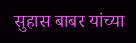सुहास बाबर यांच्या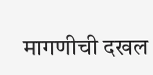मागणीची दखल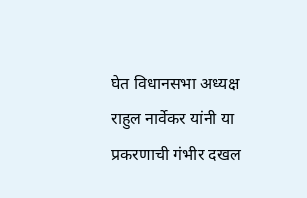घेत विधानसभा अध्यक्ष राहुल नार्वेकर यांनी या प्रकरणाची गंभीर दखल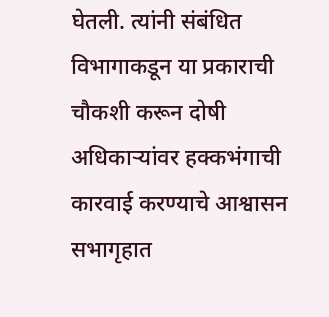घेतली. त्यांनी संबंधित विभागाकडून या प्रकाराची चौकशी करून दोषी अधिकाऱ्यांवर हक्कभंगाची कारवाई करण्याचे आश्वासन सभागृहात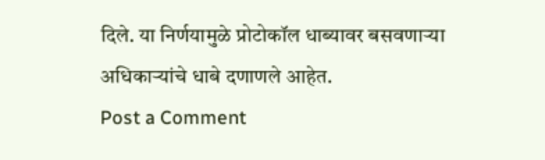दिले. या निर्णयामुळे प्रोटोकॉल धाब्यावर बसवणाऱ्या अधिकाऱ्यांचे धाबे दणाणले आहेत.
Post a Comment